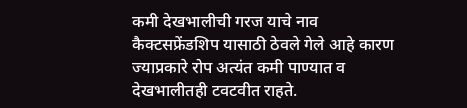कमी देखभालीची गरज याचे नाव कैक्टसफ्रेंडशिप यासाठी ठेवले गेले आहे कारण ज्याप्रकारे रोप अत्यंत कमी पाण्यात व देखभालीतही टवटवीत राहते.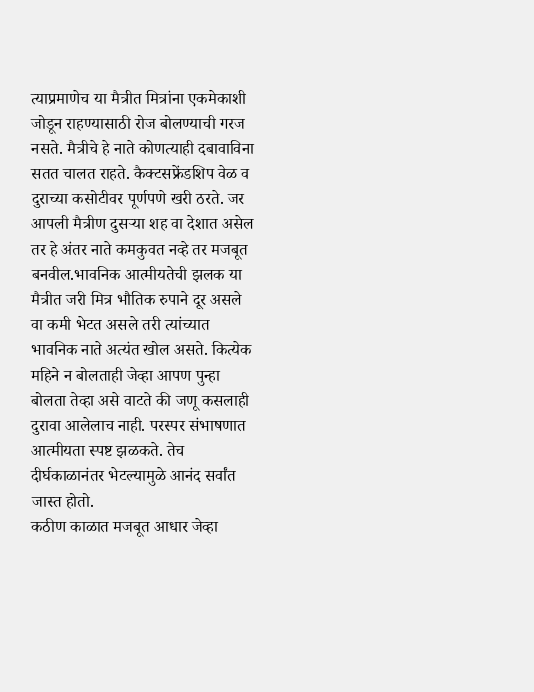त्याप्रमाणेच या मैत्रीत मित्रांना एकमेकाशी जोडून राहण्यासाठी रोज बोलण्याची गरज नसते. मैत्रीचे हे नाते कोणत्याही दबावाविना सतत चालत राहते. कैक्टसफ्रेंडशिप वेळ व दुराच्या कसोटीवर पूर्णपणे खरी ठरते. जर आपली मैत्रीण दुसऱ्या शह वा देशात असेल तर हे अंतर नाते कमकुवत नव्हे तर मजबूत बनवील.भावनिक आत्मीयतेची झलक या मैत्रीत जरी मित्र भौतिक रुपाने दूर असले वा कमी भेटत असले तरी त्यांच्यात भावनिक नाते अत्यंत खोल असते. कित्येक महिने न बोलताही जेव्हा आपण पुन्हा बोलता तेव्हा असे वाटते की जणू कसलाही दुरावा आलेलाच नाही. परस्पर संभाषणात आत्मीयता स्पष्ट झळकते. तेच दीर्घकाळानंतर भेटल्यामुळे आनंद सर्वांत जास्त होतो.
कठीण काळात मजबूत आधार जेव्हा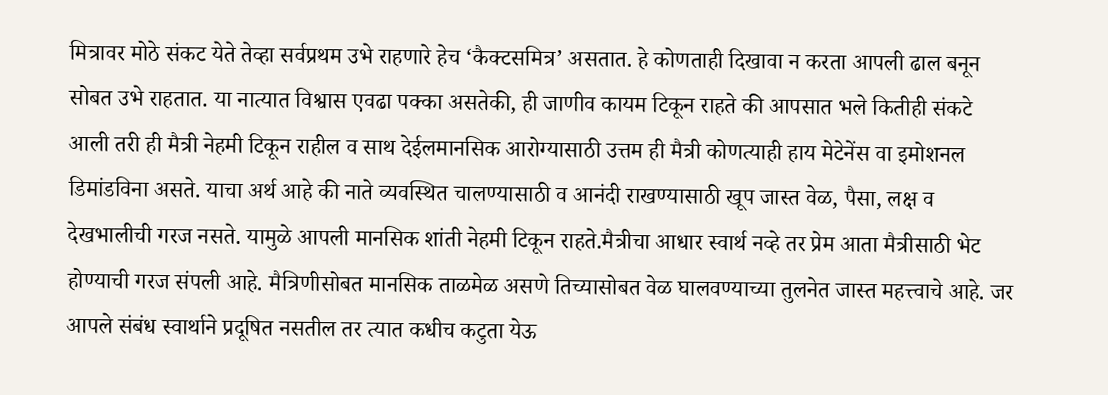मित्रावर मोठे संकट येते तेव्हा सर्वप्रथम उभे राहणारे हेच ‘कैक्टसमित्र’ असतात. हे कोणताही दिखावा न करता आपली ढाल बनून सोबत उभे राहतात. या नात्यात विश्वास एवढा पक्का असतेकी, ही जाणीव कायम टिकून राहते की आपसात भले कितीही संकटे आली तरी ही मैत्री नेहमी टिकून राहील व साथ देईलमानसिक आरोग्यासाठी उत्तम ही मैत्री कोणत्याही हाय मेटेनेंस वा इमोशनल डिमांडविना असते. याचा अर्थ आहे की नाते व्यवस्थित चालण्यासाठी व आनंदी राखण्यासाठी खूप जास्त वेळ, पैसा, लक्ष व देखभालीची गरज नसते. यामुळे आपली मानसिक शांती नेहमी टिकून राहते.मैत्रीचा आधार स्वार्थ नव्हे तर प्रेम आता मैत्रीसाठी भेट होण्याची गरज संपली आहे. मैत्रिणीसोबत मानसिक ताळमेळ असणे तिच्यासोबत वेळ घालवण्याच्या तुलनेत जास्त महत्त्वाचे आहे. जर आपले संबंध स्वार्थाने प्रदूषित नसतील तर त्यात कधीच कटुता येऊ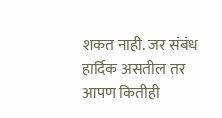शकत नाही. जर संबंध हार्दिक असतील तर आपण कितीही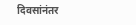दिवसांनंतर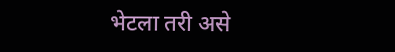भेटला तरी असे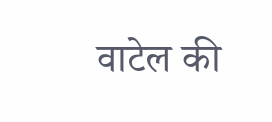वाटेल की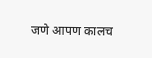जणे आपण कालच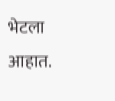भेटला आहात.